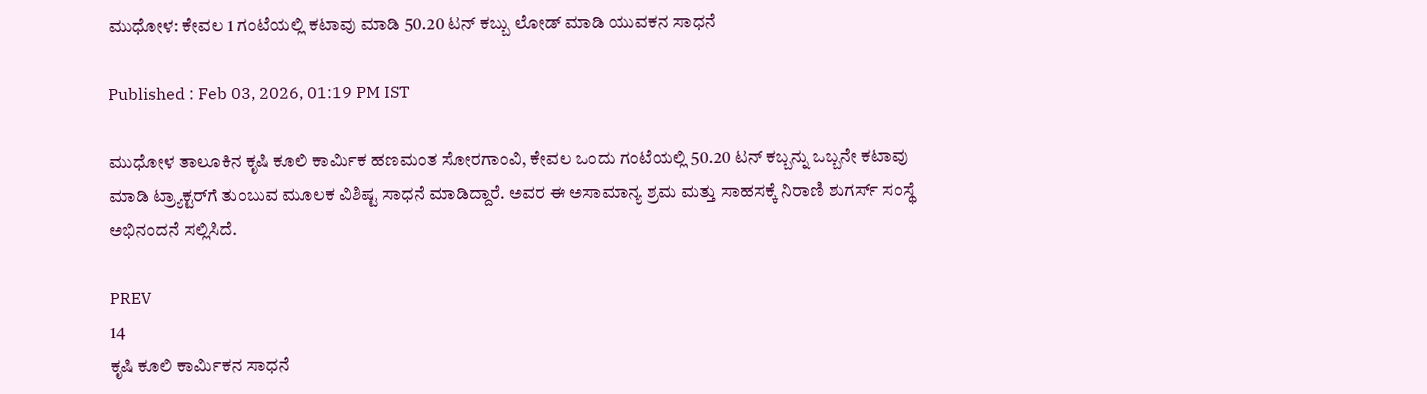ಮುಧೋಳ: ಕೇವಲ 1 ಗಂಟೆಯಲ್ಲಿ ಕಟಾವು ಮಾಡಿ 50.20 ಟನ್ ಕಬ್ಬು ಲೋಡ್ ಮಾಡಿ ಯುವಕನ ಸಾಧನೆ

Published : Feb 03, 2026, 01:19 PM IST

ಮುಧೋಳ ತಾಲೂಕಿನ ಕೃಷಿ ಕೂಲಿ ಕಾರ್ಮಿಕ ಹಣಮಂತ ಸೋರಗಾಂವಿ, ಕೇವಲ ಒಂದು ಗಂಟೆಯಲ್ಲಿ 50.20 ಟನ್ ಕಬ್ಬನ್ನು ಒಬ್ಬನೇ ಕಟಾವು ಮಾಡಿ ಟ್ರ್ಯಾಕ್ಟರ್‌ಗೆ ತುಂಬುವ ಮೂಲಕ ವಿಶಿಷ್ಟ ಸಾಧನೆ ಮಾಡಿದ್ದಾರೆ. ಅವರ ಈ ಅಸಾಮಾನ್ಯ ಶ್ರಮ ಮತ್ತು ಸಾಹಸಕ್ಕೆ ನಿರಾಣಿ ಶುಗರ್ಸ್ ಸಂಸ್ಥೆ ಅಭಿನಂದನೆ ಸಲ್ಲಿಸಿದೆ.

PREV
14
ಕೃಷಿ ಕೂಲಿ ಕಾರ್ಮಿಕನ ಸಾಧನೆ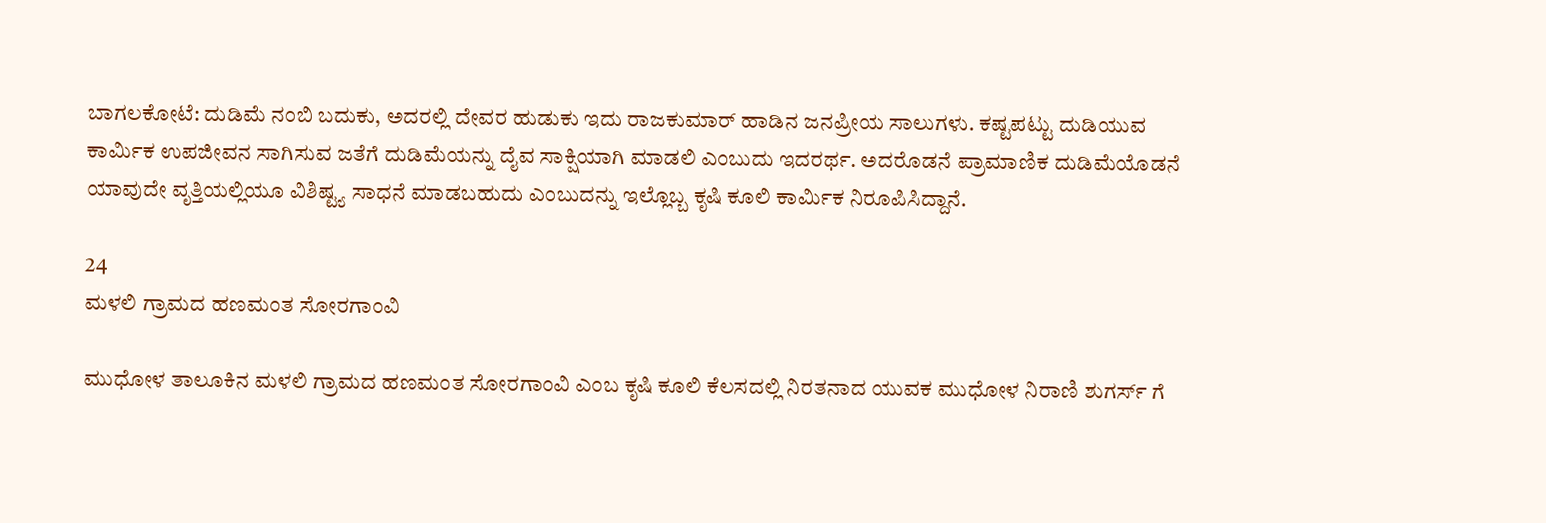ಬಾಗಲಕೋಟೆ: ದುಡಿಮೆ ನಂಬಿ ಬದುಕು, ಅದರಲ್ಲಿ ದೇವರ ಹುಡುಕು ಇದು ರಾಜಕುಮಾರ್ ಹಾಡಿನ ಜನಪ್ರೀಯ ಸಾಲುಗಳು. ಕಷ್ಟಪಟ್ಟು ದುಡಿಯುವ ಕಾರ್ಮಿಕ ಉಪಜೀವನ ಸಾಗಿಸುವ ಜತೆಗೆ ದುಡಿಮೆಯನ್ನು ದೈವ ಸಾಕ್ಷಿಯಾಗಿ ಮಾಡಲಿ ಎಂಬುದು ಇದರರ್ಥ. ಅದರೊಡನೆ ಪ್ರಾಮಾಣಿಕ ದುಡಿಮೆಯೊಡನೆ ಯಾವುದೇ ವೃತ್ತಿಯಲ್ಲಿಯೂ ವಿಶಿಷ್ಟ್ಯ ಸಾಧನೆ ಮಾಡಬಹುದು ಎಂಬುದನ್ನು ಇಲ್ಲೊಬ್ಬ ಕೃಷಿ ಕೂಲಿ ಕಾರ್ಮಿಕ ನಿರೂಪಿಸಿದ್ದಾನೆ.

24
ಮಳಲಿ ಗ್ರಾಮದ ಹಣಮಂತ ಸೋರಗಾಂವಿ

ಮುಧೋಳ ತಾಲೂಕಿನ ಮಳಲಿ ಗ್ರಾಮದ ಹಣಮಂತ ಸೋರಗಾಂವಿ ಎಂಬ ಕೃಷಿ ಕೂಲಿ ಕೆಲಸದಲ್ಲಿ ನಿರತನಾದ ಯುವಕ ಮುಧೋಳ ನಿರಾಣಿ ಶುಗರ್ಸ್ ಗೆ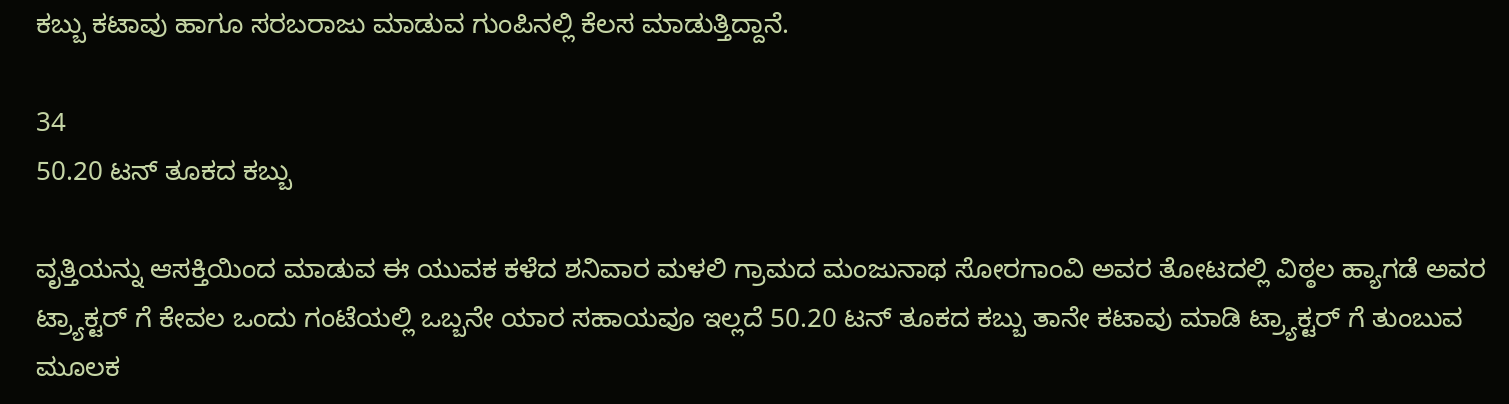ಕಬ್ಬು ಕಟಾವು ಹಾಗೂ ಸರಬರಾಜು ಮಾಡುವ ಗುಂಪಿನಲ್ಲಿ ಕೆಲಸ ಮಾಡುತ್ತಿದ್ದಾನೆ.

34
50.20 ಟನ್ ತೂಕದ ಕಬ್ಬು

ವೃತ್ತಿಯನ್ನು ಆಸಕ್ತಿಯಿಂದ ಮಾಡುವ ಈ ಯುವಕ ಕಳೆದ ಶನಿವಾರ ಮಳಲಿ ಗ್ರಾಮದ ಮಂಜುನಾಥ ಸೋರಗಾಂವಿ ಅವರ ತೋಟದಲ್ಲಿ ವಿಠ್ಠಲ ಹ್ಯಾಗಡೆ ಅವರ ಟ್ರ್ಯಾಕ್ಟರ್ ಗೆ ಕೇವಲ ಒಂದು ಗಂಟೆಯಲ್ಲಿ ಒಬ್ಬನೇ ಯಾರ ಸಹಾಯವೂ ಇಲ್ಲದೆ 50.20 ಟನ್ ತೂಕದ ಕಬ್ಬು ತಾನೇ ಕಟಾವು ಮಾಡಿ ಟ್ರ್ಯಾಕ್ಟರ್ ಗೆ ತುಂಬುವ ಮೂಲಕ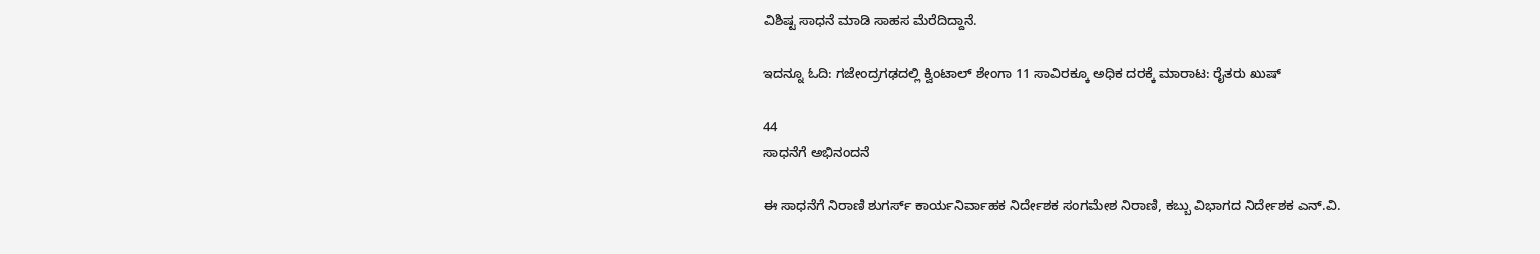ವಿಶಿಷ್ಟ ಸಾಧನೆ ಮಾಡಿ ಸಾಹಸ ಮೆರೆದಿದ್ದಾನೆ.

ಇದನ್ನೂ ಓದಿ: ಗಜೇಂದ್ರಗಢದಲ್ಲಿ ಕ್ವಿಂಟಾಲ್ ಶೇಂಗಾ 11 ಸಾವಿರಕ್ಕೂ ಅಧಿಕ ದರಕ್ಕೆ ಮಾರಾಟ: ರೈತರು ಖುಷ್

44
ಸಾಧನೆಗೆ ಅಭಿನಂದನೆ

ಈ ಸಾಧನೆಗೆ ನಿರಾಣಿ ಶುಗರ್ಸ್ ಕಾರ್ಯನಿರ್ವಾಹಕ ನಿರ್ದೇಶಕ ಸಂಗಮೇಶ ನಿರಾಣಿ, ಕಬ್ಬು ವಿಭಾಗದ ನಿರ್ದೇಶಕ ಎನ್.ವಿ.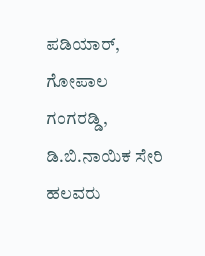ಪಡಿಯಾರ್, ಗೋಪಾಲ ಗಂಗರಡ್ಡಿ, ಡಿ.ಬಿ.ನಾಯಿಕ ಸೇರಿ ಹಲವರು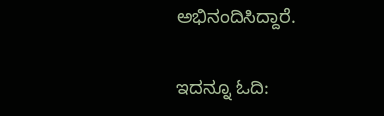ಅಭಿನಂದಿಸಿದ್ದಾರೆ.

ಇದನ್ನೂ ಓದಿ: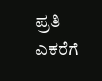ಪ್ರತಿ ಎಕರೆಗೆ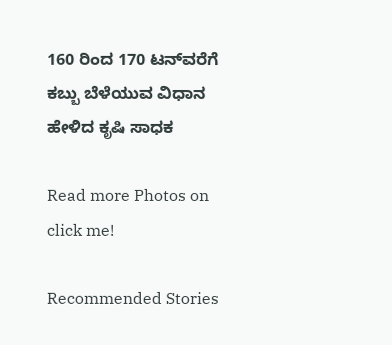160 ರಿಂದ 170 ಟನ್‌ವರೆಗೆ ಕಬ್ಬು ಬೆಳೆಯುವ ವಿಧಾನ ಹೇಳಿದ ಕೃಷಿ ಸಾಧಕ

Read more Photos on
click me!

Recommended Stories